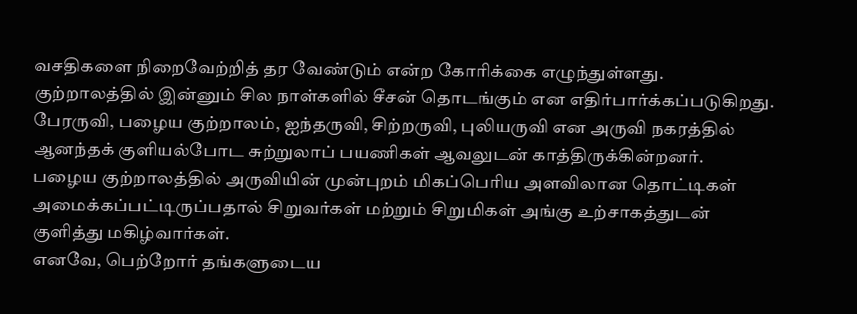வசதிகளை நிறைவேற்றித் தர வேண்டும் என்ற கோரிக்கை எழுந்துள்ளது.
குற்றாலத்தில் இன்னும் சில நாள்களில் சீசன் தொடங்கும் என எதிர்பார்க்கப்படுகிறது. பேரருவி, பழைய குற்றாலம், ஐந்தருவி, சிற்றருவி, புலியருவி என அருவி நகரத்தில் ஆனந்தக் குளியல்போட சுற்றுலாப் பயணிகள் ஆவலுடன் காத்திருக்கின்றனர்.
பழைய குற்றாலத்தில் அருவியின் முன்புறம் மிகப்பெரிய அளவிலான தொட்டிகள் அமைக்கப்பட்டிருப்பதால் சிறுவர்கள் மற்றும் சிறுமிகள் அங்கு உற்சாகத்துடன் குளித்து மகிழ்வார்கள்.
எனவே, பெற்றோர் தங்களுடைய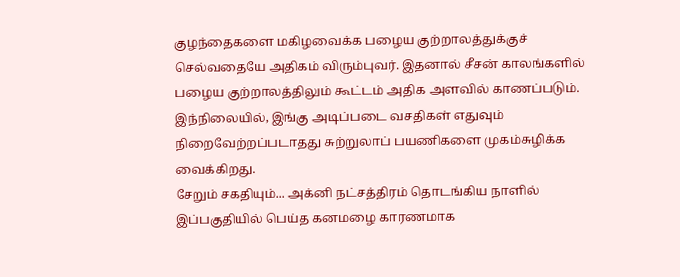குழந்தைகளை மகிழவைக்க பழைய குற்றாலத்துக்குச் செல்வதையே அதிகம் விரும்புவர். இதனால் சீசன் காலங்களில் பழைய குற்றாலத்திலும் கூட்டம் அதிக அளவில் காணப்படும்.
இந்நிலையில், இங்கு அடிப்படை வசதிகள் எதுவும் நிறைவேற்றப்படாதது சுற்றுலாப் பயணிகளை முகம்சுழிக்க வைக்கிறது.
சேறும் சகதியும்... அக்னி நட்சத்திரம் தொடங்கிய நாளில் இப்பகுதியில் பெய்த கனமழை காரணமாக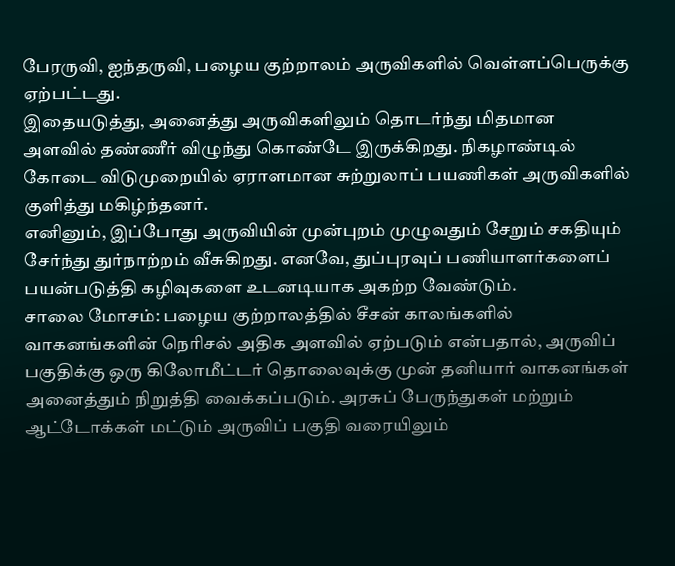பேரருவி, ஐந்தருவி, பழைய குற்றாலம் அருவிகளில் வெள்ளப்பெருக்கு ஏற்பட்டது.
இதையடுத்து, அனைத்து அருவிகளிலும் தொடர்ந்து மிதமான அளவில் தண்ணீர் விழுந்து கொண்டே இருக்கிறது. நிகழாண்டில் கோடை விடுமுறையில் ஏராளமான சுற்றுலாப் பயணிகள் அருவிகளில் குளித்து மகிழ்ந்தனர்.
எனினும், இப்போது அருவியின் முன்புறம் முழுவதும் சேறும் சகதியும் சேர்ந்து துர்நாற்றம் வீசுகிறது. எனவே, துப்புரவுப் பணியாளர்களைப் பயன்படுத்தி கழிவுகளை உடனடியாக அகற்ற வேண்டும்.
சாலை மோசம்: பழைய குற்றாலத்தில் சீசன் காலங்களில் வாகனங்களின் நெரிசல் அதிக அளவில் ஏற்படும் என்பதால், அருவிப் பகுதிக்கு ஒரு கிலோமீட்டர் தொலைவுக்கு முன் தனியார் வாகனங்கள் அனைத்தும் நிறுத்தி வைக்கப்படும். அரசுப் பேருந்துகள் மற்றும் ஆட்டோக்கள் மட்டும் அருவிப் பகுதி வரையிலும்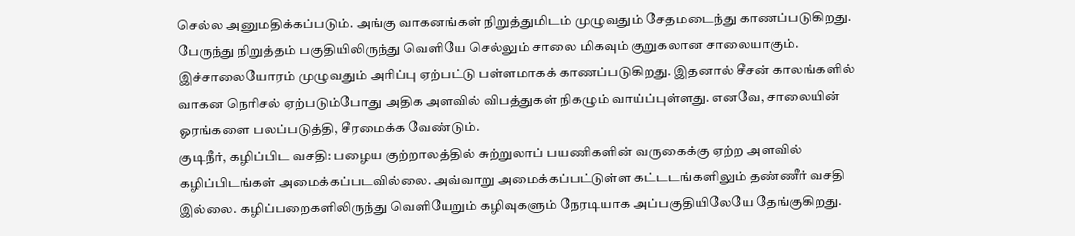செல்ல அனுமதிக்கப்படும். அங்கு வாகனங்கள் நிறுத்துமிடம் முழுவதும் சேதமடைந்து காணப்படுகிறது.
பேருந்து நிறுத்தம் பகுதியிலிருந்து வெளியே செல்லும் சாலை மிகவும் குறுகலான சாலையாகும். இச்சாலையோரம் முழுவதும் அரிப்பு ஏற்பட்டு பள்ளமாகக் காணப்படுகிறது. இதனால் சீசன் காலங்களில் வாகன நெரிசல் ஏற்படும்போது அதிக அளவில் விபத்துகள் நிகழும் வாய்ப்புள்ளது. எனவே, சாலையின் ஓரங்களை பலப்படுத்தி, சீரமைக்க வேண்டும்.
குடிநீர், கழிப்பிட வசதி: பழைய குற்றாலத்தில் சுற்றுலாப் பயணிகளின் வருகைக்கு ஏற்ற அளவில் கழிப்பிடங்கள் அமைக்கப்படவில்லை. அவ்வாறு அமைக்கப்பட்டுள்ள கட்டடங்களிலும் தண்ணீர் வசதி இல்லை. கழிப்பறைகளிலிருந்து வெளியேறும் கழிவுகளும் நேரடியாக அப்பகுதியிலேயே தேங்குகிறது.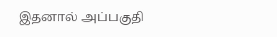இதனால் அப்பகுதி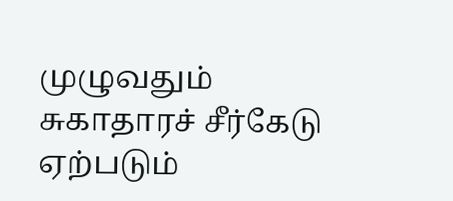முழுவதும் சுகாதாரச் சீர்கேடு ஏற்படும்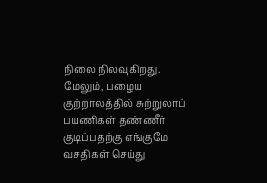நிலை நிலவுகிறது.
மேலும், பழைய குற்றாலத்தில் சுற்றுலாப் பயணிகள் தண்ணீர் குடிப்பதற்கு எங்குமே வசதிகள் செய்து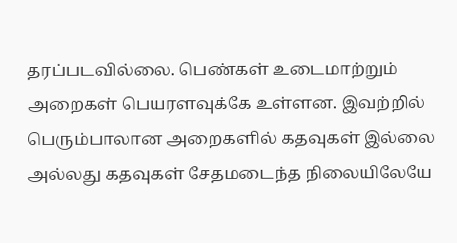தரப்படவில்லை. பெண்கள் உடைமாற்றும் அறைகள் பெயரளவுக்கே உள்ளன. இவற்றில் பெரும்பாலான அறைகளில் கதவுகள் இல்லை அல்லது கதவுகள் சேதமடைந்த நிலையிலேயே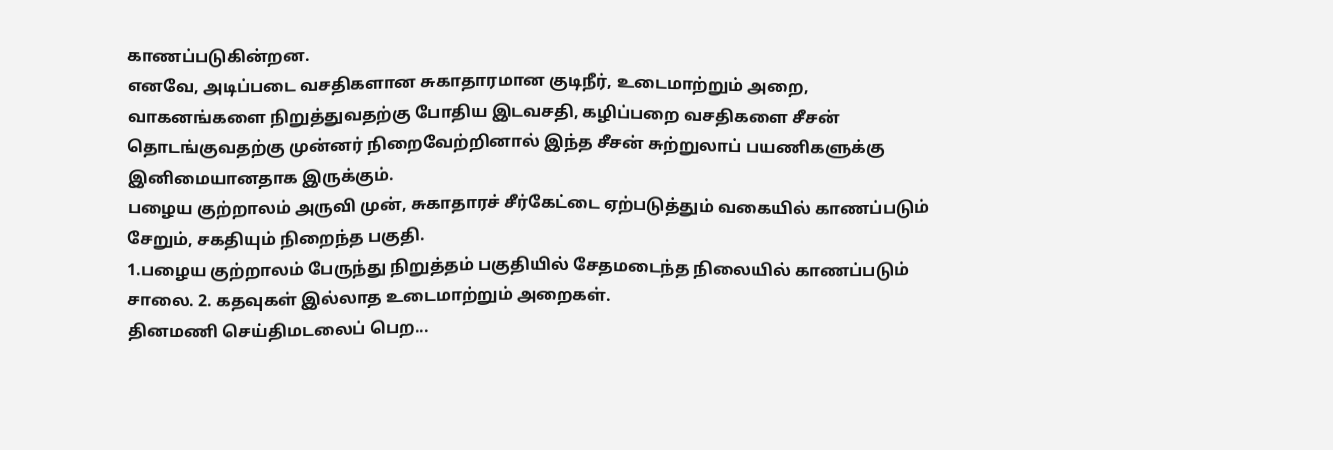காணப்படுகின்றன.
எனவே, அடிப்படை வசதிகளான சுகாதாரமான குடிநீர், உடைமாற்றும் அறை, வாகனங்களை நிறுத்துவதற்கு போதிய இடவசதி, கழிப்பறை வசதிகளை சீசன் தொடங்குவதற்கு முன்னர் நிறைவேற்றினால் இந்த சீசன் சுற்றுலாப் பயணிகளுக்கு இனிமையானதாக இருக்கும்.
பழைய குற்றாலம் அருவி முன், சுகாதாரச் சீர்கேட்டை ஏற்படுத்தும் வகையில் காணப்படும் சேறும், சகதியும் நிறைந்த பகுதி.
1.பழைய குற்றாலம் பேருந்து நிறுத்தம் பகுதியில் சேதமடைந்த நிலையில் காணப்படும் சாலை. 2. கதவுகள் இல்லாத உடைமாற்றும் அறைகள்.
தினமணி செய்திமடலைப் பெற...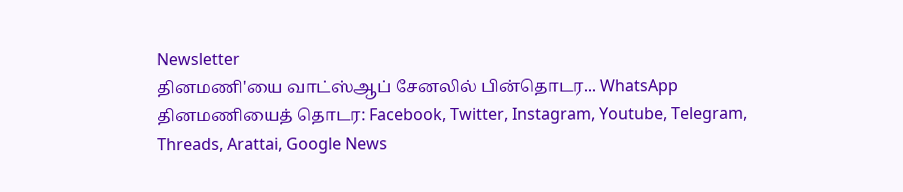Newsletter
தினமணி'யை வாட்ஸ்ஆப் சேனலில் பின்தொடர... WhatsApp
தினமணியைத் தொடர: Facebook, Twitter, Instagram, Youtube, Telegram, Threads, Arattai, Google News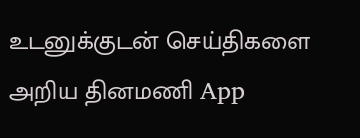உடனுக்குடன் செய்திகளை அறிய தினமணி App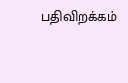பதிவிறக்கம்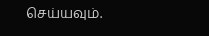செய்யவும்.